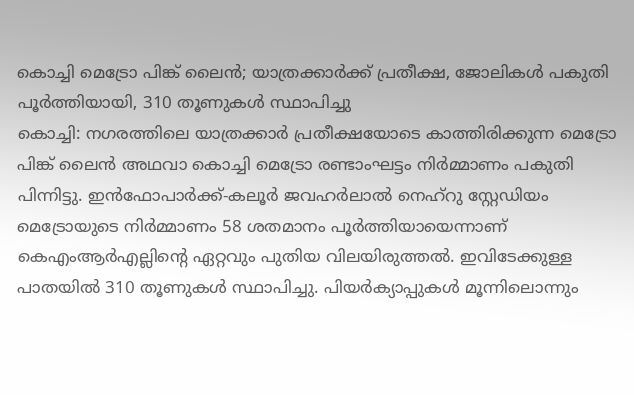കൊച്ചി മെട്രോ പിങ്ക് ലൈൻ; യാത്രക്കാർക്ക് പ്രതീക്ഷ, ജോലികൾ പകുതി പൂർത്തിയായി, 310 തൂണുകൾ സ്ഥാപിച്ചു
കൊച്ചി: നഗരത്തിലെ യാത്രക്കാർ പ്രതീക്ഷയോടെ കാത്തിരിക്കുന്ന മെട്രോ പിങ്ക് ലൈൻ അഥവാ കൊച്ചി മെട്രോ രണ്ടാംഘട്ടം നിർമ്മാണം പകുതി പിന്നിട്ടു. ഇൻഫോപാർക്ക്-കലൂർ ജവഹർലാൽ നെഹ്റു സ്റ്റേഡിയം മെട്രോയുടെ നിർമ്മാണം 58 ശതമാനം പൂർത്തിയായെന്നാണ് കെഎംആർഎല്ലിന്റെ ഏറ്റവും പുതിയ വിലയിരുത്തൽ. ഇവിടേക്കുള്ള പാതയിൽ 310 തൂണുകൾ സ്ഥാപിച്ചു. പിയർക്യാപ്പുകൾ മൂന്നിലൊന്നും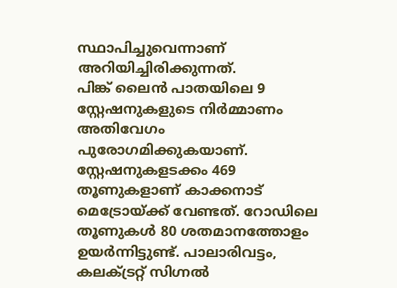സ്ഥാപിച്ചുവെന്നാണ് അറിയിച്ചിരിക്കുന്നത്.
പിങ്ക് ലൈൻ പാതയിലെ 9 സ്റ്റേഷനുകളുടെ നിർമ്മാണം അതിവേഗം പുരോഗമിക്കുകയാണ്. സ്റ്റേഷനുകളടക്കം 469 തൂണുകളാണ് കാക്കനാട് മെട്രോയ്ക്ക് വേണ്ടത്. റോഡിലെ തൂണുകൾ 80 ശതമാനത്തോളം ഉയർന്നിട്ടുണ്ട്. പാലാരിവട്ടം, കലക്ട്രറ്റ് സിഗ്നൽ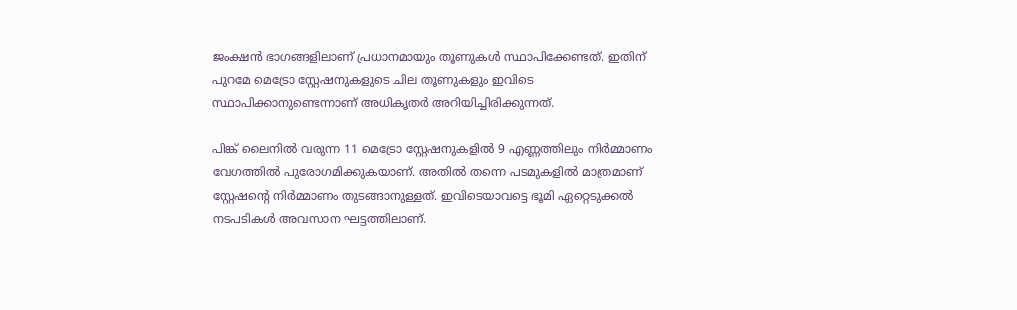ജംക്ഷൻ ഭാഗങ്ങളിലാണ് പ്രധാനമായും തൂണുകൾ സ്ഥാപിക്കേണ്ടത്. ഇതിന് പുറമേ മെട്രോ സ്റ്റേഷനുകളുടെ ചില തൂണുകളും ഇവിടെ സ്ഥാപിക്കാനുണ്ടെന്നാണ് അധികൃതർ അറിയിച്ചിരിക്കുന്നത്.

പിങ്ക് ലൈനിൽ വരുന്ന 11 മെട്രോ സ്റ്റേഷനുകളിൽ 9 എണ്ണത്തിലും നിർമ്മാണം വേഗത്തിൽ പുരോഗമിക്കുകയാണ്. അതിൽ തന്നെ പടമുകളിൽ മാത്രമാണ് സ്റ്റേഷന്റെ നിർമ്മാണം തുടങ്ങാനുള്ളത്. ഇവിടെയാവട്ടെ ഭൂമി ഏറ്റെടുക്കൽ നടപടികൾ അവസാന ഘട്ടത്തിലാണ്.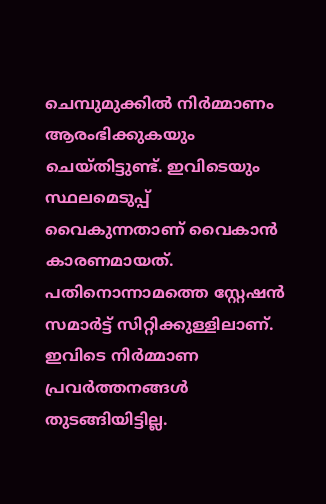ചെമ്പുമുക്കിൽ നിർമ്മാണം ആരംഭിക്കുകയും ചെയ്തിട്ടുണ്ട്. ഇവിടെയും സ്ഥലമെടുപ്പ് വൈകുന്നതാണ് വൈകാൻ കാരണമായത്. പതിനൊന്നാമത്തെ സ്റ്റേഷൻ സമാർട്ട് സിറ്റിക്കുള്ളിലാണ്. ഇവിടെ നിർമ്മാണ പ്രവർത്തനങ്ങൾ തുടങ്ങിയിട്ടില്ല.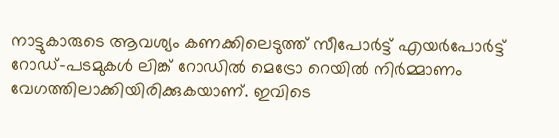നാട്ടുകാരുടെ ആവശ്യം കണക്കിലെടുത്ത് സീപോർട്ട് എയർപോർട്ട് റോഡ്-പടമുകൾ ലിങ്ക് റോഡിൽ മെട്രോ റെയിൽ നിർമ്മാണം വേഗത്തിലാക്കിയിരിക്കുകയാണ്. ഇവിടെ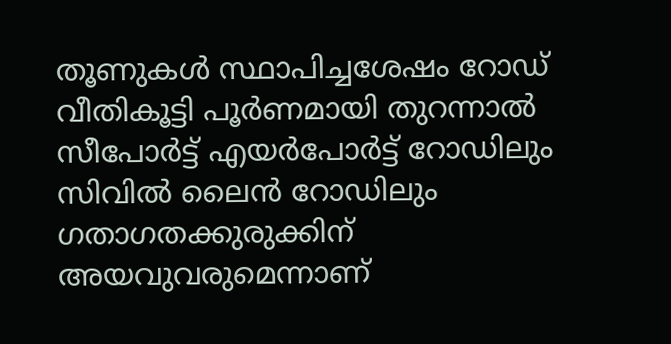തൂണുകൾ സ്ഥാപിച്ചശേഷം റോഡ് വീതികൂട്ടി പൂർണമായി തുറന്നാൽ സീപോർട്ട് എയർപോർട്ട് റോഡിലും സിവിൽ ലൈൻ റോഡിലും ഗതാഗതക്കുരുക്കിന് അയവുവരുമെന്നാണ്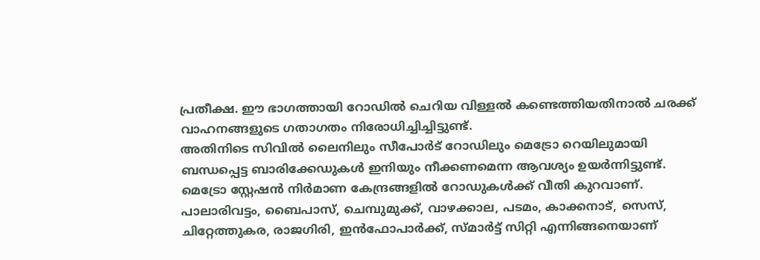പ്രതീക്ഷ. ഈ ഭാഗത്തായി റോഡിൽ ചെറിയ വിള്ളൽ കണ്ടെത്തിയതിനാൽ ചരക്ക് വാഹനങ്ങളുടെ ഗതാഗതം നിരോധിച്ചിച്ചിട്ടുണ്ട്.
അതിനിടെ സിവിൽ ലൈനിലും സീപോർട് റോഡിലും മെട്രോ റെയിലുമായി ബന്ധപ്പെട്ട ബാരിക്കേഡുകൾ ഇനിയും നീക്കണമെന്ന ആവശ്യം ഉയർന്നിട്ടുണ്ട്. മെട്രോ സ്റ്റേഷൻ നിർമാണ കേന്ദ്രങ്ങളിൽ റോഡുകൾക്ക് വീതി കുറവാണ്. പാലാരിവട്ടം, ബൈപാസ്, ചെമ്പുമുക്ക്, വാഴക്കാല, പടമം, കാക്കനാട്, സെസ്, ചിറ്റേത്തുകര, രാജഗിരി, ഇൻഫോപാർക്ക്, സ്മാർട്ട് സിറ്റി എന്നിങ്ങനെയാണ്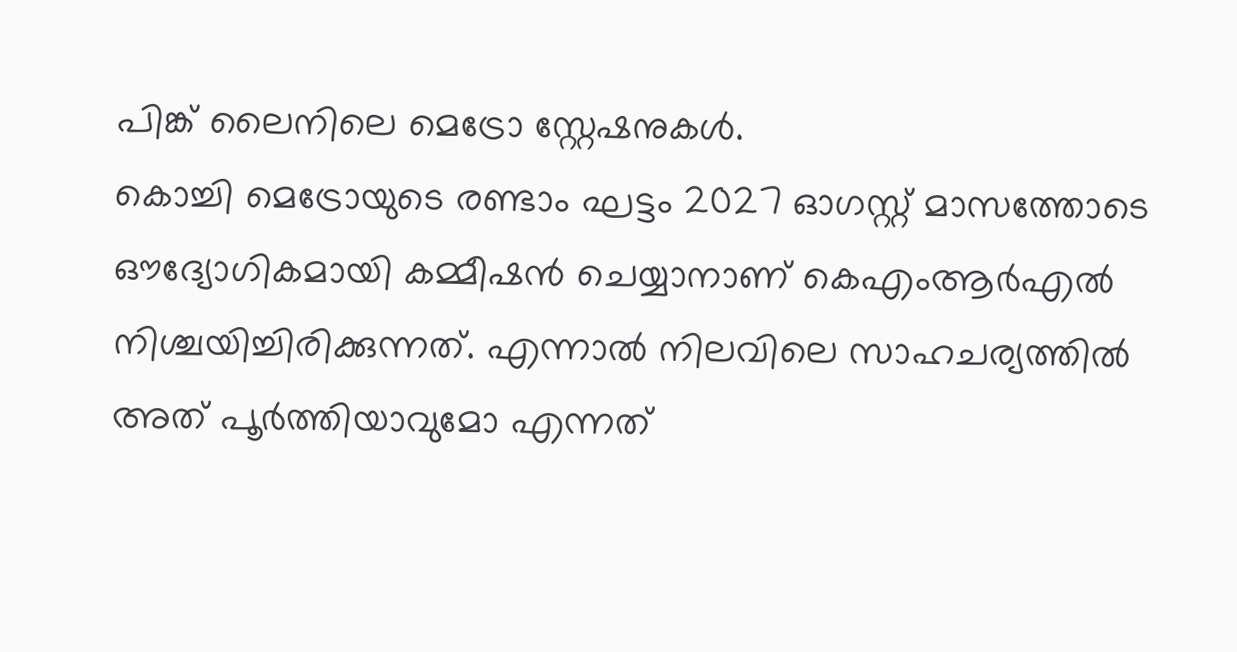പിങ്ക് ലൈനിലെ മെട്രോ സ്റ്റേഷനുകൾ.
കൊച്ചി മെട്രോയുടെ രണ്ടാം ഘട്ടം 2027 ഓഗസ്റ്റ് മാസത്തോടെ ഔദ്യോഗികമായി കമ്മീഷൻ ചെയ്യാനാണ് കെഎംആർഎൽ നിശ്ചയിച്ചിരിക്കുന്നത്. എന്നാൽ നിലവിലെ സാഹചര്യത്തിൽ അത് പൂർത്തിയാവുമോ എന്നത്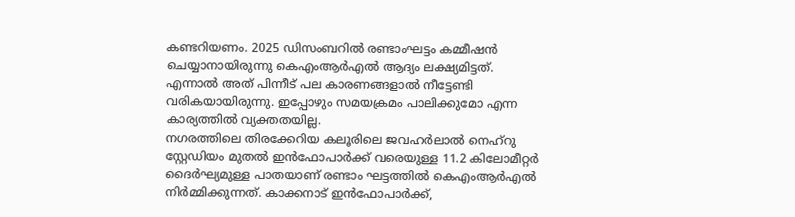കണ്ടറിയണം. 2025 ഡിസംബറിൽ രണ്ടാംഘട്ടം കമ്മീഷൻ ചെയ്യാനായിരുന്നു കെഎംആർഎൽ ആദ്യം ലക്ഷ്യമിട്ടത്. എന്നാൽ അത് പിന്നീട് പല കാരണങ്ങളാൽ നീട്ടേണ്ടി വരികയായിരുന്നു. ഇപ്പോഴും സമയക്രമം പാലിക്കുമോ എന്ന കാര്യത്തിൽ വ്യക്തതയില്ല.
നഗരത്തിലെ തിരക്കേറിയ കലൂരിലെ ജവഹർലാൽ നെഹ്റു സ്റ്റേഡിയം മുതൽ ഇൻഫോപാർക്ക് വരെയുള്ള 11.2 കിലോമീറ്റർ ദൈർഘ്യമുള്ള പാതയാണ് രണ്ടാം ഘട്ടത്തിൽ കെഎംആർഎൽ നിർമ്മിക്കുന്നത്. കാക്കനാട് ഇൻഫോപാർക്ക്,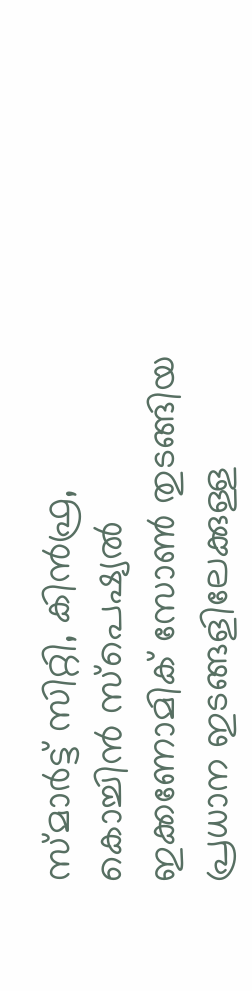സ്മാർട്ട് സിറ്റി, കിൻഫ്ര, കൊച്ചിൻ സ്പെഷ്യൽ ഇക്കണോമിക് സോൺ തുടങ്ങിയ പ്രധാന ഇടങ്ങളിലേക്കുള്ള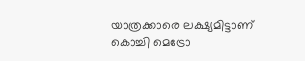യാത്രക്കാരെ ലക്ഷ്യമിട്ടാണ് കൊച്ചി മെട്രോ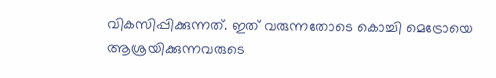വികസിപ്പിക്കുന്നത്. ഇത് വരുന്നതോടെ കൊച്ചി മെട്രോയെ ആശ്രയിക്കുന്നവരുടെ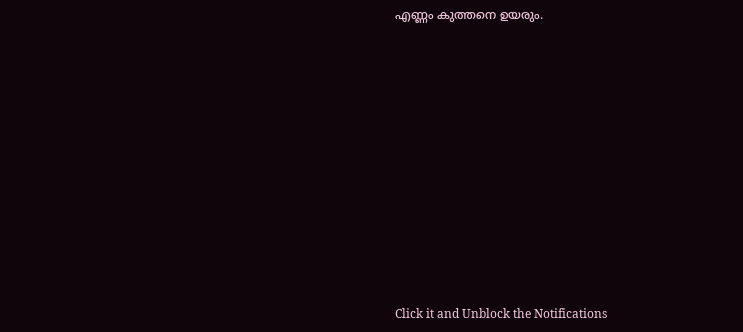എണ്ണം കുത്തനെ ഉയരും.












Click it and Unblock the Notifications